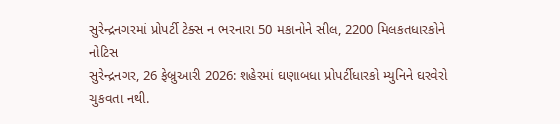સુરેન્દ્રનગરમાં પ્રોપર્ટી ટેક્સ ન ભરનારા 50 મકાનોને સીલ, 2200 મિલકતધારકોને નોટિસ
સુરેન્દ્રનગર, 26 ફેબ્રુઆરી 2026: શહેરમાં ઘણાબધા પ્રોપર્ટીધારકો મ્યુનિને ઘરવેરો ચુકવતા નથી.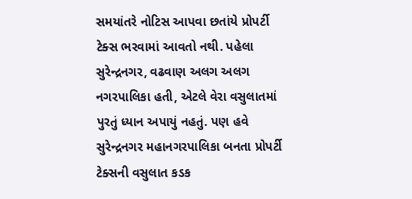સમયાંતરે નોટિસ આપવા છતાંયે પ્રોપર્ટી ટેક્સ ભરવામાં આવતો નથી. પહેલા સુરેન્દ્રનગર, વઢવાણ અલગ અલગ નગરપાલિકા હતી, એટલે વેરા વસુલાતમાં પુરતું ધ્યાન અપાયું નહતું. પણ હવે સુરેન્દ્રનગર મહાનગરપાલિકા બનતા પ્રોપર્ટી ટેક્સની વસુલાત કડક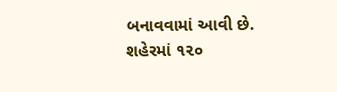બનાવવામાં આવી છે. શહેરમાં ૧૨૦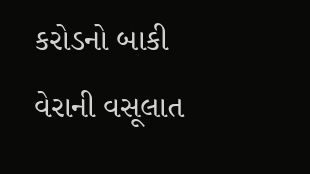કરોડનો બાકી વેરાની વસૂલાત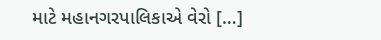માટે મહાનગરપાલિકાએ વેરો […]